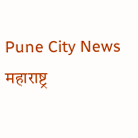Pune City News
महाराष्ट्र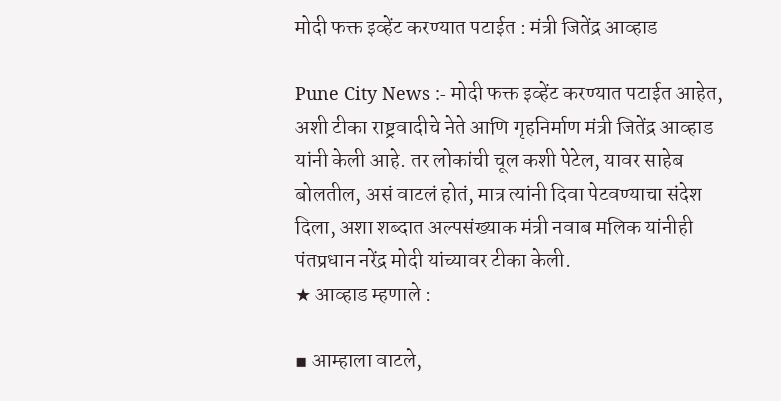मोदी फक्त इव्हेंट करण्यात पटाईत : मंत्री जितेंद्र आव्हाड

Pune City News :- मोदी फक्त इव्हेंट करण्यात पटाईत आहेत, अशी टीका राष्ट्रवादीचे नेते आणि गृहनिर्माण मंत्री जितेंद्र आव्हाड यांनी केली आहे. तर लोकांची चूल कशी पेटेल, यावर साहेब बोलतील, असं वाटलं होतं, मात्र त्यांनी दिवा पेटवण्याचा संदेश दिला, अशा शब्दात अल्पसंख्याक मंत्री नवाब मलिक यांनीही पंतप्रधान नरेंद्र मोदी यांच्यावर टीका केली.
★ आव्हाड म्हणाले :

▪ आम्हाला वाटले,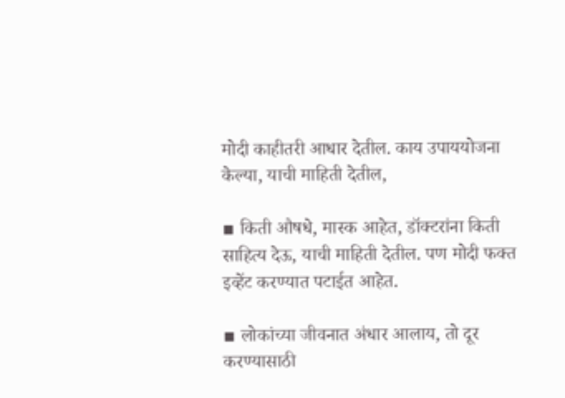मोदी काहीतरी आधार देतील. काय उपाययोजना केल्या, याची माहिती देतील,

▪ किती औषधे, मास्क आहेत, डॉक्टरांना किती साहित्य देऊ, याची माहिती देतील. पण मोदी फक्त इव्हेंट करण्यात पटाईत आहेत.

▪ लोकांच्या जीवनात अंधार आलाय, तो दूर करण्यासाठी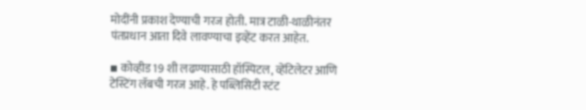मोदींनी प्रकाश देण्याची गरज होती. मात्र टाळी-थाळीनंतर पंतप्रधान आता दिवे लावण्याचा इव्हेंट करत आहेत.

▪ कोव्हीड 19 शी लढण्यासाठी हॉस्पिटल, व्हेंटिलेटर आणि टेस्टिंग लॅबची गरज आहे. हे पब्लिसिटी स्टंट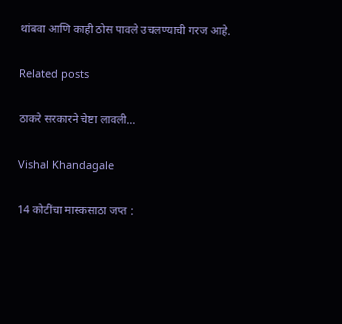थांबवा आणि काही ठोस पावले उचलण्याची गरज आहे.

Related posts

ठाकरे सरकारने चेष्टा लावली…

Vishal Khandagale

14 कोटींचा मास्कसाठा जप्त :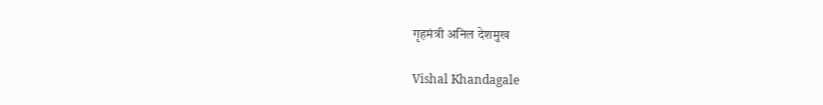गृहमंत्री अनिल देशमुख

Vishal Khandagale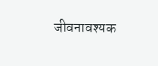जीवनावश्यक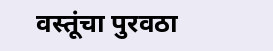वस्तूंचा पुरवठा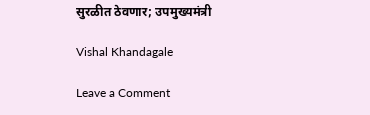सुरळीत ठेवणार; उपमुख्यमंत्री

Vishal Khandagale

Leave a Comment